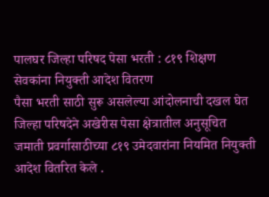पालघर जिल्हा परिषद पेसा भरती : ८१९ शिक्षण सेवकांना नियुक्ती आदेश वितरण
पैसा भरती साठी सुरू असलेल्या आंदोलनाची दखल घेत जिल्हा परिषदेने अखेरीस पेसा क्षेत्रातील अनुसूचित जमाती प्रवर्गासाठीच्या ८१९ उमेदवारांना नियमित नियुक्ती आदेश वितरित केले .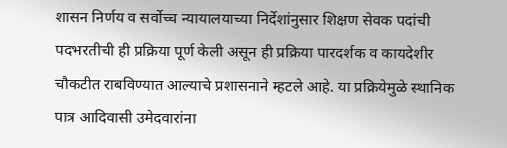शासन निर्णय व सर्वोच्च न्यायालयाच्या निर्देशांनुसार शिक्षण सेवक पदांची पदभरतीची ही प्रक्रिया पूर्ण केली असून ही प्रक्रिया पारदर्शक व कायदेशीर चौकटीत राबविण्यात आल्याचे प्रशासनाने म्हटले आहे. या प्रक्रियेमुळे स्थानिक पात्र आदिवासी उमेदवारांना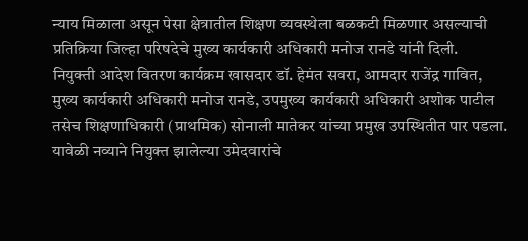न्याय मिळाला असून पेसा क्षेत्रातील शिक्षण व्यवस्थेला बळकटी मिळणार असल्याची प्रतिक्रिया जिल्हा परिषदेचे मुख्य कार्यकारी अधिकारी मनोज रानडे यांनी दिली.
नियुक्ती आदेश वितरण कार्यक्रम खासदार डॉ. हेमंत सवरा, आमदार राजेंद्र गावित, मुख्य कार्यकारी अधिकारी मनोज रानडे, उपमुख्य कार्यकारी अधिकारी अशोक पाटील तसेच शिक्षणाधिकारी (प्राथमिक) सोनाली मातेकर यांच्या प्रमुख उपस्थितीत पार पडला. यावेळी नव्याने नियुक्त झालेल्या उमेदवारांचे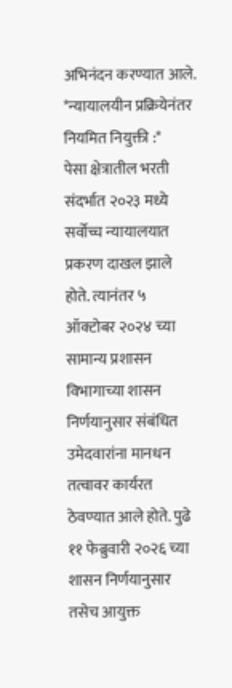अभिनंदन करण्यात आले.
*न्यायालयीन प्रक्रियेनंतर नियमित नियुक्ती :*
पेसा क्षेत्रातील भरती संदर्भात २०२३ मध्ये सर्वोच्च न्यायालयात प्रकरण दाखल झाले होते. त्यानंतर ५ ऑक्टोबर २०२४ च्या सामान्य प्रशासन विभागाच्या शासन निर्णयानुसार संबंधित उमेदवारांना मानधन तत्वावर कार्यरत ठेवण्यात आले होते. पुढे ११ फेब्रुवारी २०२६ च्या शासन निर्णयानुसार तसेच आयुक्त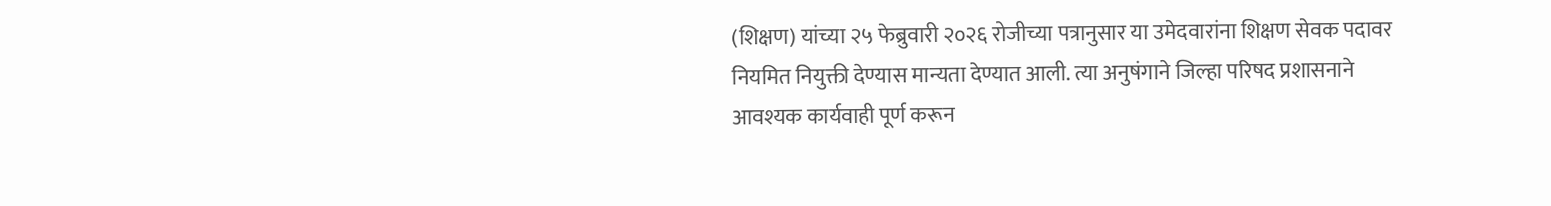(शिक्षण) यांच्या २५ फेब्रुवारी २०२६ रोजीच्या पत्रानुसार या उमेदवारांना शिक्षण सेवक पदावर नियमित नियुक्ती देण्यास मान्यता देण्यात आली. त्या अनुषंगाने जिल्हा परिषद प्रशासनाने आवश्यक कार्यवाही पूर्ण करून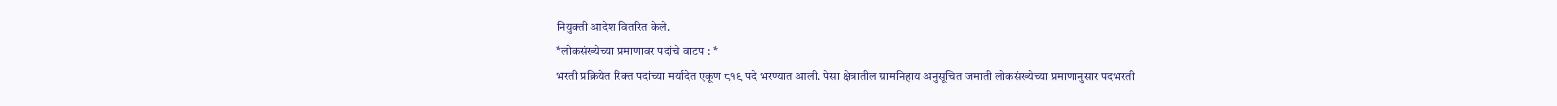नियुक्ती आदेश वितरित केले.
*लोकसंख्येच्या प्रमाणावर पदांचे वाटप : *
भरती प्रक्रियेत रिक्त पदांच्या मर्यादेत एकूण ८१९ पदे भरण्यात आली. पेसा क्षेत्रातील ग्रामनिहाय अनुसूचित जमाती लोकसंख्येच्या प्रमाणानुसार पदभरती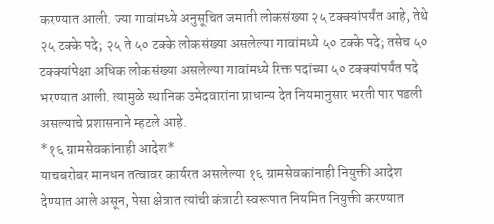करण्यात आली. ज्या गावांमध्ये अनुसूचित जमाती लोकसंख्या २५ टक्क्यांपर्यंत आहे, तेथे २५ टक्के पदे; २५ ते ५० टक्के लोकसंख्या असलेल्या गावांमध्ये ५० टक्के पदे; तसेच ५० टक्क्यांपेक्षा अधिक लोकसंख्या असलेल्या गावांमध्ये रिक्त पदांच्या ५० टक्क्यांपर्यंत पदे भरण्यात आली. त्यामुळे स्थानिक उमेदवारांना प्राधान्य देत नियमानुसार भरती पार पडली असल्याचे प्रशासनाने म्हटले आहे.
*१६ ग्रामसेवकांनाही आदेश*
याचबरोबर मानधन तत्वावर कार्यरत असलेल्या १६ ग्रामसेवकांनाही नियुक्ती आदेश देण्यात आले असून, पेसा क्षेत्रात त्यांची कंत्राटी स्वरूपात नियमित नियुक्ती करण्यात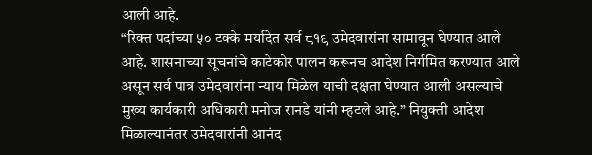आली आहे.
“रिक्त पदांच्या ५० टक्के मर्यादेत सर्व ८१९ उमेदवारांना सामावून घेण्यात आले आहे. शासनाच्या सूचनांचे काटेकोर पालन करूनच आदेश निर्गमित करण्यात आले असून सर्व पात्र उमेदवारांना न्याय मिळेल याची दक्षता घेण्यात आली असल्याचे मुख्य कार्यकारी अधिकारी मनोज रानडे यांनी म्हटले आहे.” नियुक्ती आदेश मिळाल्यानंतर उमेदवारांनी आनंद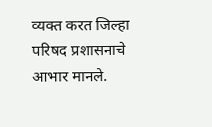व्यक्त करत जिल्हा परिषद प्रशासनाचे आभार मानले.